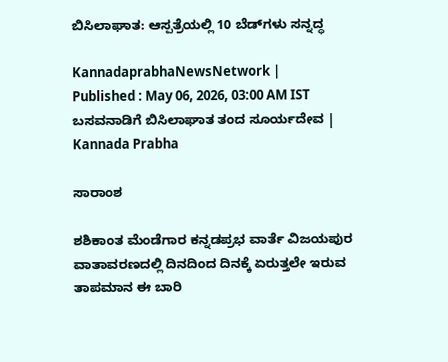ಬಿಸಿಲಾಘಾತ: ಆಸ್ಪತ್ರೆಯಲ್ಲಿ 10 ಬೆಡ್‌ಗಳು ಸನ್ನದ್ಧ

KannadaprabhaNewsNetwork |
Published : May 06, 2026, 03:00 AM IST
ಬಸವನಾಡಿಗೆ ಬಿಸಿಲಾಘಾತ ತಂದ ಸೂರ್ಯದೇವ | Kannada Prabha

ಸಾರಾಂಶ

ಶಶಿಕಾಂತ ಮೆಂಡೆಗಾರ ಕನ್ನಡಪ್ರಭ ವಾರ್ತೆ ವಿಜಯಪುರ ವಾತಾವರಣದಲ್ಲಿ ದಿನದಿಂದ ದಿನಕ್ಕೆ ಏರುತ್ತಲೇ ಇರುವ ತಾಪಮಾನ ಈ ಬಾರಿ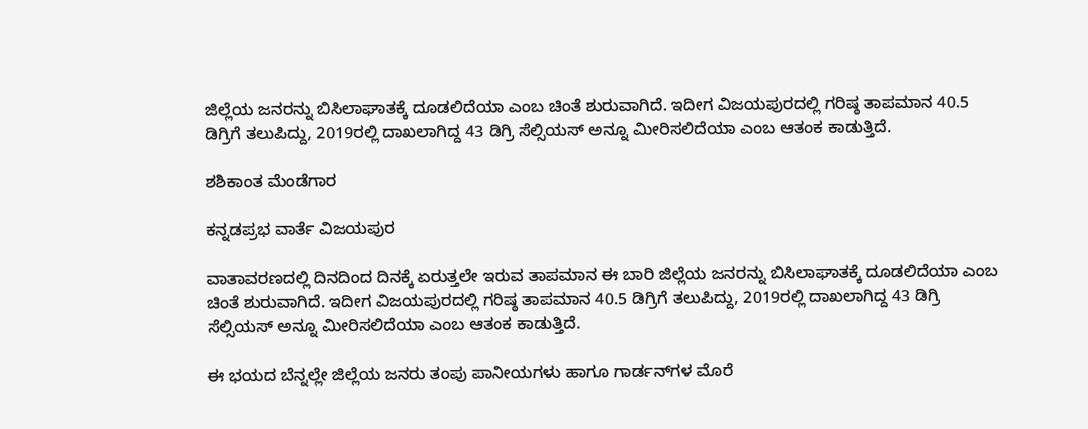ಜಿಲ್ಲೆಯ ಜನರನ್ನು ಬಿಸಿಲಾಘಾತಕ್ಕೆ ದೂಡಲಿದೆಯಾ ಎಂಬ ಚಿಂತೆ ಶುರುವಾಗಿದೆ. ಇದೀಗ ವಿಜಯಪುರದಲ್ಲಿ ಗರಿಷ್ಠ ತಾಪಮಾನ 40.5 ಡಿಗ್ರಿಗೆ ತಲುಪಿದ್ದು, 2019ರಲ್ಲಿ ದಾಖಲಾಗಿದ್ದ 43 ಡಿಗ್ರಿ ಸೆಲ್ಸಿಯಸ್‌ ಅನ್ನೂ ಮೀರಿಸಲಿದೆಯಾ ಎಂಬ ಆತಂಕ ಕಾಡುತ್ತಿದೆ.

ಶಶಿಕಾಂತ ಮೆಂಡೆಗಾರ

ಕನ್ನಡಪ್ರಭ ವಾರ್ತೆ ವಿಜಯಪುರ

ವಾತಾವರಣದಲ್ಲಿ ದಿನದಿಂದ ದಿನಕ್ಕೆ ಏರುತ್ತಲೇ ಇರುವ ತಾಪಮಾನ ಈ ಬಾರಿ ಜಿಲ್ಲೆಯ ಜನರನ್ನು ಬಿಸಿಲಾಘಾತಕ್ಕೆ ದೂಡಲಿದೆಯಾ ಎಂಬ ಚಿಂತೆ ಶುರುವಾಗಿದೆ. ಇದೀಗ ವಿಜಯಪುರದಲ್ಲಿ ಗರಿಷ್ಠ ತಾಪಮಾನ 40.5 ಡಿಗ್ರಿಗೆ ತಲುಪಿದ್ದು, 2019ರಲ್ಲಿ ದಾಖಲಾಗಿದ್ದ 43 ಡಿಗ್ರಿ ಸೆಲ್ಸಿಯಸ್‌ ಅನ್ನೂ ಮೀರಿಸಲಿದೆಯಾ ಎಂಬ ಆತಂಕ ಕಾಡುತ್ತಿದೆ.

ಈ ಭಯದ ಬೆನ್ನಲ್ಲೇ ಜಿಲ್ಲೆಯ ಜನರು ತಂಪು ಪಾನೀಯಗಳು ಹಾಗೂ ಗಾರ್ಡನ್‌ಗಳ ಮೊರೆ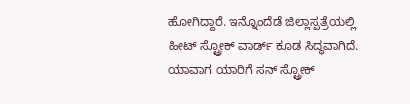ಹೋಗಿದ್ದಾರೆ. ಇನ್ನೊಂದೆಡೆ ಜಿಲ್ಲಾಸ್ಪತ್ರೆಯಲ್ಲಿ ಹೀಟ್‌ ಸ್ಟ್ರೋಕ್‌ ವಾರ್ಡ್ ಕೂಡ ಸಿದ್ಧವಾಗಿದೆ. ಯಾವಾಗ ಯಾರಿಗೆ ಸನ್‌ ಸ್ಟ್ರೋಕ್‌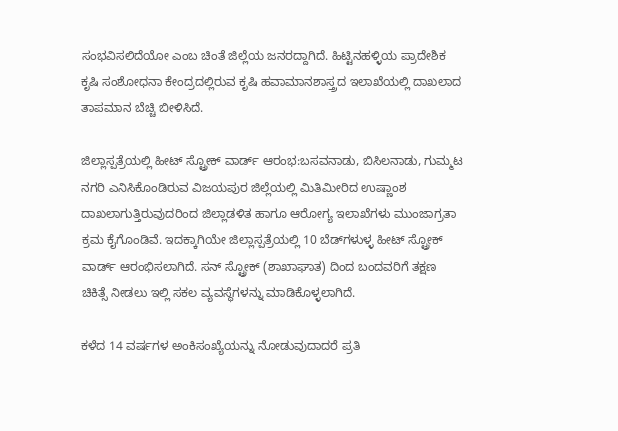ಸಂಭವಿಸಲಿದೆಯೋ ಎಂಬ ಚಿಂತೆ ಜಿಲ್ಲೆಯ ಜನರದ್ದಾಗಿದೆ. ಹಿಟ್ಟಿನಹಳ್ಳಿಯ ಪ್ರಾದೇಶಿಕ ಕೃಷಿ ಸಂಶೋಧನಾ ಕೇಂದ್ರದಲ್ಲಿರುವ ಕೃಷಿ ಹವಾಮಾನಶಾಸ್ತ್ರದ ಇಲಾಖೆಯಲ್ಲಿ ದಾಖಲಾದ ತಾಪಮಾನ ಬೆಚ್ಚಿ ಬೀಳಿಸಿದೆ.

ಜಿಲ್ಲಾಸ್ಪತ್ರೆಯಲ್ಲಿ ಹೀಟ್‌ ಸ್ಟ್ರೋಕ್‌ ವಾರ್ಡ್‌ ಆರಂಭ:ಬಸವನಾಡು, ಬಿಸಿಲನಾಡು, ಗುಮ್ಮಟ ನಗರಿ ಎನಿಸಿಕೊಂಡಿರುವ ವಿಜಯಪುರ ಜಿಲ್ಲೆಯಲ್ಲಿ ಮಿತಿಮೀರಿದ ಉಷ್ಣಾಂಶ ದಾಖಲಾಗುತ್ತಿರುವುದರಿಂದ ಜಿಲ್ಲಾಡಳಿತ ಹಾಗೂ ಆರೋಗ್ಯ ಇಲಾಖೆಗಳು ಮುಂಜಾಗ್ರತಾ ಕ್ರಮ ಕೈಗೊಂಡಿವೆ. ಇದಕ್ಕಾಗಿಯೇ ಜಿಲ್ಲಾಸ್ಪತ್ರೆಯಲ್ಲಿ 10 ಬೆಡ್‌ಗಳುಳ್ಳ ಹೀಟ್‌ ಸ್ಟ್ರೋಕ್‌ ವಾರ್ಡ್‌ ಆರಂಭಿಸಲಾಗಿದೆ. ಸನ್‌ ಸ್ಟ್ರೋಕ್‌ (ಶಾಖಾಘಾತ) ದಿಂದ ಬಂದವರಿಗೆ ತಕ್ಷಣ ಚಿಕಿತ್ಸೆ ನೀಡಲು ಇಲ್ಲಿ ಸಕಲ ವ್ಯವಸ್ಥೆಗಳನ್ನು ಮಾಡಿಕೊಳ್ಳಲಾಗಿದೆ.

ಕಳೆದ 14 ವರ್ಷಗಳ ಅಂಕಿಸಂಖ್ಯೆಯನ್ನು ನೋಡುವುದಾದರೆ ಪ್ರತಿ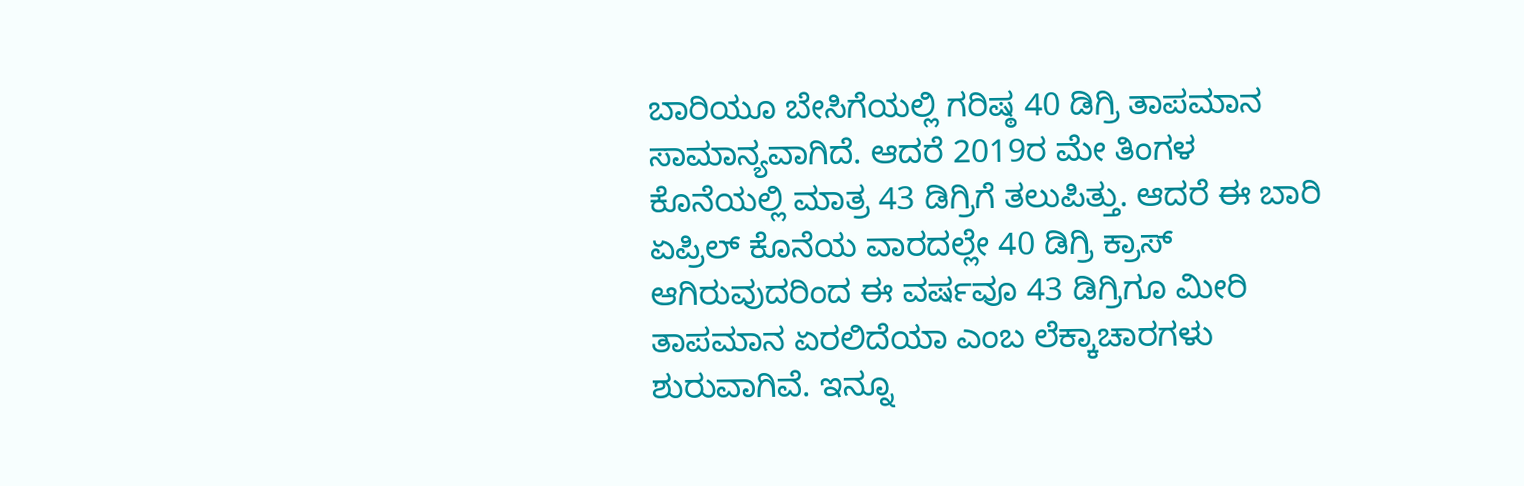ಬಾರಿಯೂ ಬೇಸಿಗೆಯಲ್ಲಿ ಗರಿಷ್ಠ 40 ಡಿಗ್ರಿ ತಾಪಮಾನ ಸಾಮಾನ್ಯವಾಗಿದೆ. ಆದರೆ 2019ರ ಮೇ ತಿಂಗಳ ಕೊನೆಯಲ್ಲಿ ಮಾತ್ರ 43 ಡಿಗ್ರಿಗೆ ತಲುಪಿತ್ತು. ಆದರೆ ಈ ಬಾರಿ ಏಪ್ರಿಲ್ ಕೊನೆಯ ವಾರದಲ್ಲೇ 40 ಡಿಗ್ರಿ ಕ್ರಾಸ್‌ ಆಗಿರುವುದರಿಂದ ಈ ವರ್ಷವೂ 43 ಡಿಗ್ರಿಗೂ ಮೀರಿ ತಾಪಮಾನ ಏರಲಿದೆಯಾ ಎಂಬ ಲೆಕ್ಕಾಚಾರಗಳು ಶುರುವಾಗಿವೆ. ಇನ್ನೂ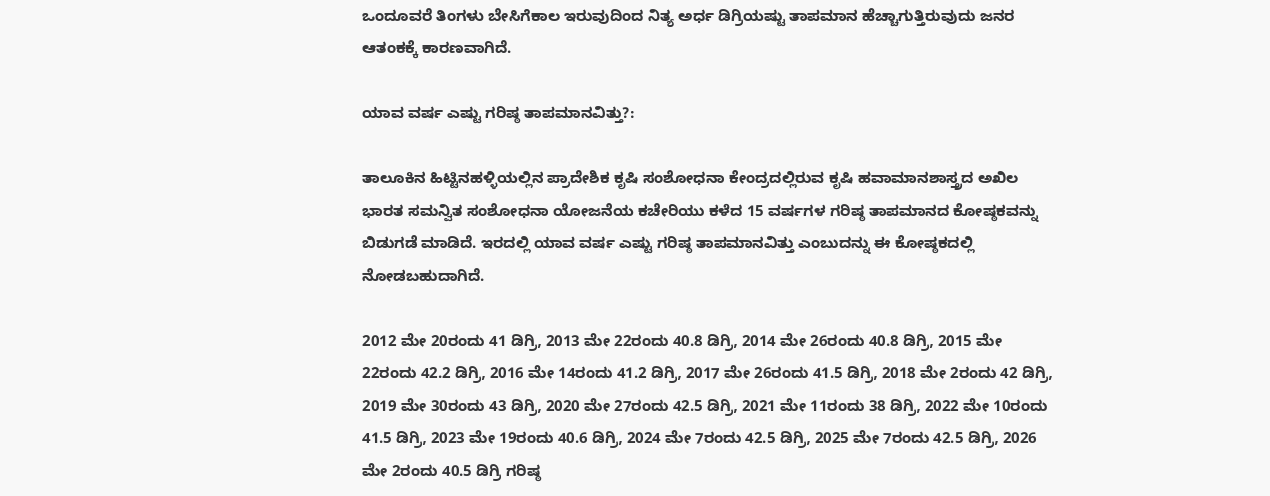ಒಂದೂವರೆ ತಿಂಗಳು ಬೇಸಿಗೆಕಾಲ ಇರುವುದಿಂದ ನಿತ್ಯ ಅರ್ಧ ಡಿಗ್ರಿಯಷ್ಟು ತಾಪಮಾನ ಹೆಚ್ಚಾಗುತ್ತಿರುವುದು ಜನರ ಆತಂಕಕ್ಕೆ ಕಾರಣವಾಗಿದೆ.

ಯಾವ ವರ್ಷ ಎಷ್ಟು ಗರಿಷ್ಠ ತಾಪಮಾನವಿತ್ತು?:

ತಾಲೂಕಿನ ಹಿಟ್ಟಿನಹಳ್ಳಿಯಲ್ಲಿನ ಪ್ರಾದೇಶಿಕ ಕೃಷಿ ಸಂಶೋಧನಾ ಕೇಂದ್ರದಲ್ಲಿರುವ ಕೃಷಿ ಹವಾಮಾನಶಾಸ್ತ್ರದ ಅಖಿಲ ಭಾರತ ಸಮನ್ವಿತ ಸಂಶೋಧನಾ ಯೋಜನೆಯ ಕಚೇರಿಯು ಕಳೆದ 15 ವರ್ಷಗಳ ಗರಿಷ್ಠ ತಾಪಮಾನದ ಕೋಷ್ಠಕವನ್ನು ಬಿಡುಗಡೆ ಮಾಡಿದೆ. ಇರದಲ್ಲಿ ಯಾವ ವರ್ಷ ಎಷ್ಟು ಗರಿಷ್ಠ ತಾಪಮಾನವಿತ್ತು ಎಂಬುದನ್ನು ಈ ಕೋಷ್ಠಕದಲ್ಲಿ ನೋಡಬಹುದಾಗಿದೆ.

2012 ಮೇ 20ರಂದು 41 ಡಿಗ್ರಿ, 2013 ಮೇ 22ರಂದು 40.8 ಡಿಗ್ರಿ, 2014 ಮೇ 26ರಂದು 40.8 ಡಿಗ್ರಿ, 2015 ಮೇ 22ರಂದು 42.2 ಡಿಗ್ರಿ, 2016 ಮೇ 14ರಂದು 41.2 ಡಿಗ್ರಿ, 2017 ಮೇ 26ರಂದು 41.5 ಡಿಗ್ರಿ, 2018 ಮೇ 2ರಂದು 42 ಡಿಗ್ರಿ, 2019 ಮೇ 30ರಂದು 43 ಡಿಗ್ರಿ, 2020 ಮೇ 27ರಂದು 42.5 ಡಿಗ್ರಿ, 2021 ಮೇ 11ರಂದು 38 ಡಿಗ್ರಿ, 2022 ಮೇ 10ರಂದು 41.5 ಡಿಗ್ರಿ, 2023 ಮೇ 19ರಂದು 40.6 ಡಿಗ್ರಿ, 2024 ಮೇ 7ರಂದು 42.5 ಡಿಗ್ರಿ, 2025 ಮೇ 7ರಂದು 42.5 ಡಿಗ್ರಿ, 2026 ಮೇ 2ರಂದು 40.5 ಡಿಗ್ರಿ ಗರಿಷ್ಠ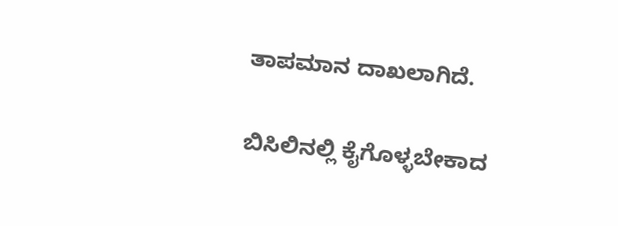ತಾಪಮಾನ ದಾಖಲಾಗಿದೆ.

ಬಿಸಿಲಿನಲ್ಲಿ ಕೈಗೊಳ್ಳಬೇಕಾದ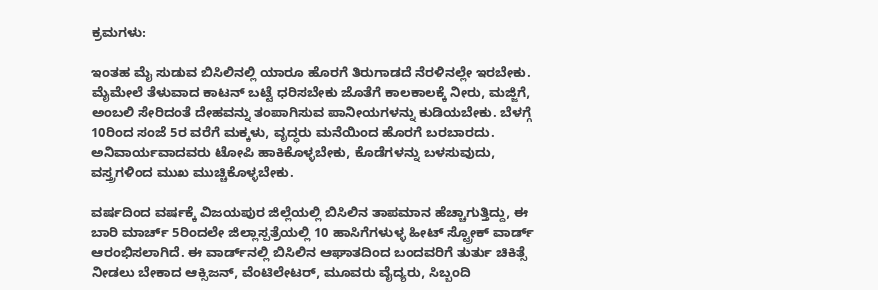ಕ್ರಮಗಳು:

ಇಂತಹ ಮೈ ಸುಡುವ ಬಿಸಿಲಿನಲ್ಲಿ ಯಾರೂ ಹೊರಗೆ ತಿರುಗಾಡದೆ ನೆರಳಿನಲ್ಲೇ ಇರಬೇಕು. ಮೈಮೇಲೆ ತೆಳುವಾದ ಕಾಟನ್ ಬಟ್ಟೆ ಧರಿಸಬೇಕು ಜೊತೆಗೆ ಕಾಲಕಾಲಕ್ಕೆ ನೀರು, ಮಜ್ಜಿಗೆ, ಅಂಬಲಿ ಸೇರಿದಂತೆ ದೇಹವನ್ನು ತಂಪಾಗಿಸುವ ಪಾನೀಯಗಳನ್ನು ಕುಡಿಯಬೇಕು. ಬೆಳಗ್ಗೆ 10ರಿಂದ ಸಂಜೆ 5ರ ವರೆಗೆ ಮಕ್ಕಳು, ವೃದ್ಧರು ಮನೆಯಿಂದ ಹೊರಗೆ ಬರಬಾರದು. ಅನಿವಾರ್ಯವಾದವರು ಟೋಪಿ ಹಾಕಿಕೊಳ್ಳಬೇಕು, ಕೊಡೆಗಳನ್ನು ಬಳಸುವುದು, ವಸ್ತ್ರಗಳಿಂದ ಮುಖ ಮುಚ್ಚಿಕೊಳ್ಳಬೇಕು.

ವರ್ಷದಿಂದ ವರ್ಷಕ್ಕೆ ವಿಜಯಪುರ ಜಿಲ್ಲೆಯಲ್ಲಿ ಬಿಸಿಲಿನ ತಾಪಮಾನ ಹೆಚ್ಚಾಗುತ್ತಿದ್ದು, ಈ ಬಾರಿ ಮಾರ್ಚ್ 5ರಿಂದಲೇ ಜಿಲ್ಲಾಸ್ಪತ್ರೆಯಲ್ಲಿ 10 ಹಾಸಿಗೆಗಳುಳ್ಳ ಹೀಟ್‌ ಸ್ಟ್ರೋಕ್‌ ವಾರ್ಡ್‌ ಆರಂಭಿಸಲಾಗಿದೆ. ಈ ವಾರ್ಡ್‌ನಲ್ಲಿ ಬಿಸಿಲಿನ ಆಘಾತದಿಂದ ಬಂದವರಿಗೆ ತುರ್ತು ಚಿಕಿತ್ಸೆ ನೀಡಲು ಬೇಕಾದ ಆಕ್ಸಿಜನ್, ವೆಂಟಿಲೇಟರ್, ಮೂವರು ವೈದ್ಯರು, ಸಿಬ್ಬಂದಿ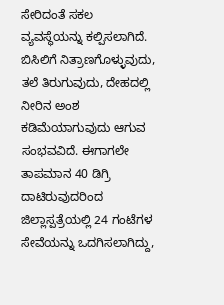ಸೇರಿದಂತೆ ಸಕಲ ವ್ಯವಸ್ಥೆಯನ್ನು ಕಲ್ಪಿಸಲಾಗಿದೆ. ಬಿಸಿಲಿಗೆ ನಿತ್ರಾಣಗೊಳ್ಳುವುದು, ತಲೆ ತಿರುಗುವುದು, ದೇಹದಲ್ಲಿ ನೀರಿನ ಅಂಶ ಕಡಿಮೆಯಾಗುವುದು ಆಗುವ ಸಂಭವವಿದೆ. ಈಗಾಗಲೇ ತಾಪಮಾನ 40 ಡಿಗ್ರಿ ದಾಟಿರುವುದರಿಂದ ಜಿಲ್ಲಾಸ್ಪತ್ರೆಯಲ್ಲಿ 24 ಗಂಟೆಗಳ ಸೇವೆಯನ್ನು ಒದಗಿಸಲಾಗಿದ್ದು,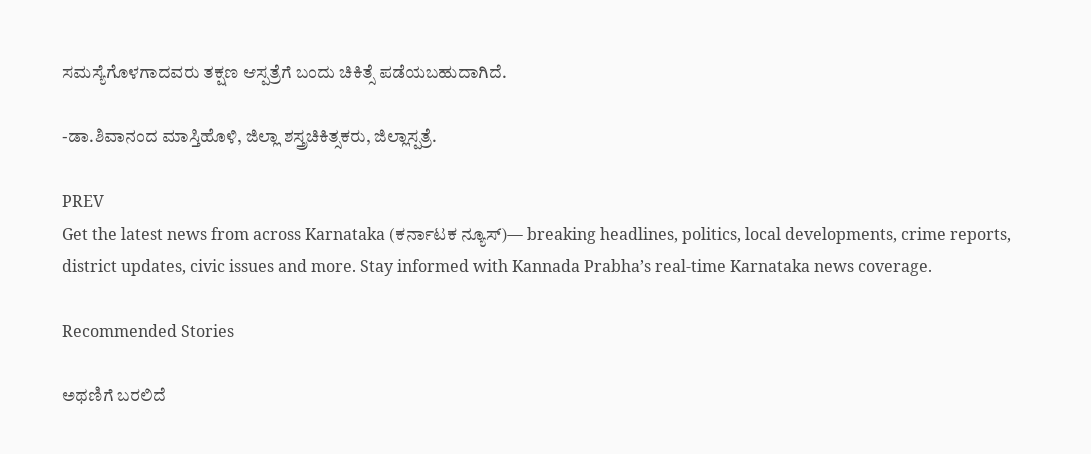ಸಮಸ್ಯೆಗೊಳಗಾದವರು ತಕ್ಷಣ ಆಸ್ಪತ್ರೆಗೆ ಬಂದು ಚಿಕಿತ್ಸೆ ಪಡೆಯಬಹುದಾಗಿದೆ.

-ಡಾ.ಶಿವಾನಂದ ಮಾಸ್ತಿಹೊಳಿ, ಜಿಲ್ಲಾ ಶಸ್ತ್ರಚಿಕಿತ್ಸಕರು, ಜಿಲ್ಲಾಸ್ಪತ್ರೆ.

PREV
Get the latest news from across Karnataka (ಕರ್ನಾಟಕ ನ್ಯೂಸ್)— breaking headlines, politics, local developments, crime reports, district updates, civic issues and more. Stay informed with Kannada Prabha’s real‑time Karnataka news coverage.

Recommended Stories

ಅಥಣಿಗೆ ಬರಲಿದೆ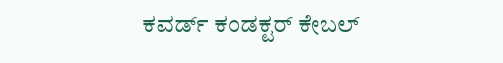ಕವರ್ಡ್ ಕಂಡಕ್ಟರ್ ಕೇಬಲ್‌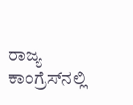ರಾಜ್ಯ ಕಾಂಗ್ರೆಸ್‌ನಲ್ಲಿ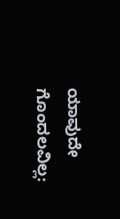ಯಾವುದೇ ಗೊಂದಲವಿಲ್ಲ: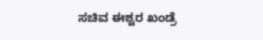ಸಚಿವ ಈಶ್ವರ ಖಂಡ್ರೆ